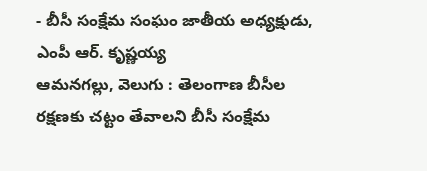- బీసీ సంక్షేమ సంఘం జాతీయ అధ్యక్షుడు, ఎంపీ ఆర్. కృష్ణయ్య
ఆమనగల్లు, వెలుగు : తెలంగాణ బీసీల రక్షణకు చట్టం తేవాలని బీసీ సంక్షేమ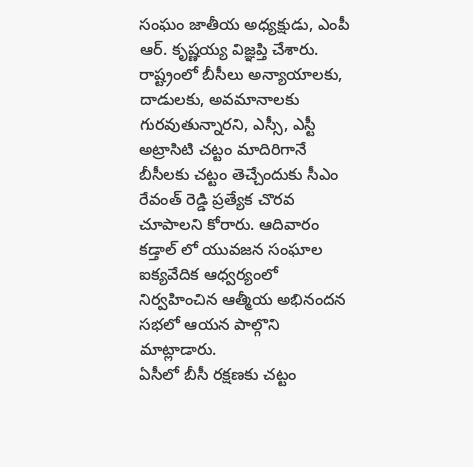సంఘం జాతీయ అధ్యక్షుడు, ఎంపీ ఆర్. కృష్ణయ్య విజ్ఞప్తి చేశారు. రాష్ట్రంలో బీసీలు అన్యాయాలకు, దాడులకు, అవమానాలకు గురవుతున్నారని, ఎస్సీ, ఎస్టీ అట్రాసిటి చట్టం మాదిరిగానే బీసీలకు చట్టం తెచ్చేందుకు సీఎం రేవంత్ రెడ్డి ప్రత్యేక చొరవ చూపాలని కోరారు. ఆదివారం కడ్తాల్ లో యువజన సంఘాల ఐక్యవేదిక ఆధ్వర్యంలో నిర్వహించిన ఆత్మీయ అభినందన సభలో ఆయన పాల్గొని మాట్లాడారు.
ఏసీలో బీసీ రక్షణకు చట్టం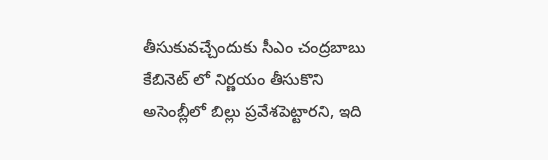తీసుకువచ్చేందుకు సీఎం చంద్రబాబు కేబినెట్ లో నిర్ణయం తీసుకొని అసెంబ్లీలో బిల్లు ప్రవేశపెట్టారని, ఇది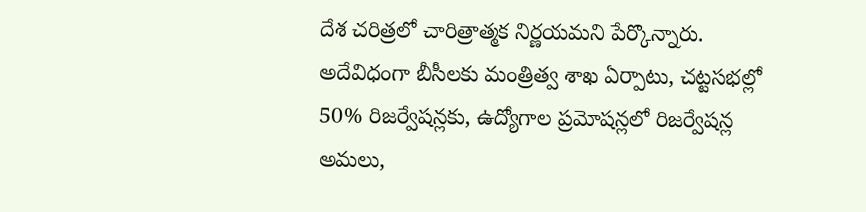దేశ చరిత్రలో చారిత్రాత్మక నిర్ణయమని పేర్కొన్నారు. అదేవిధంగా బీసీలకు మంత్రిత్వ శాఖ ఏర్పాటు, చట్టసభల్లో 50% రిజర్వేషన్లకు, ఉద్యోగాల ప్రమోషన్లలో రిజర్వేషన్ల అమలు,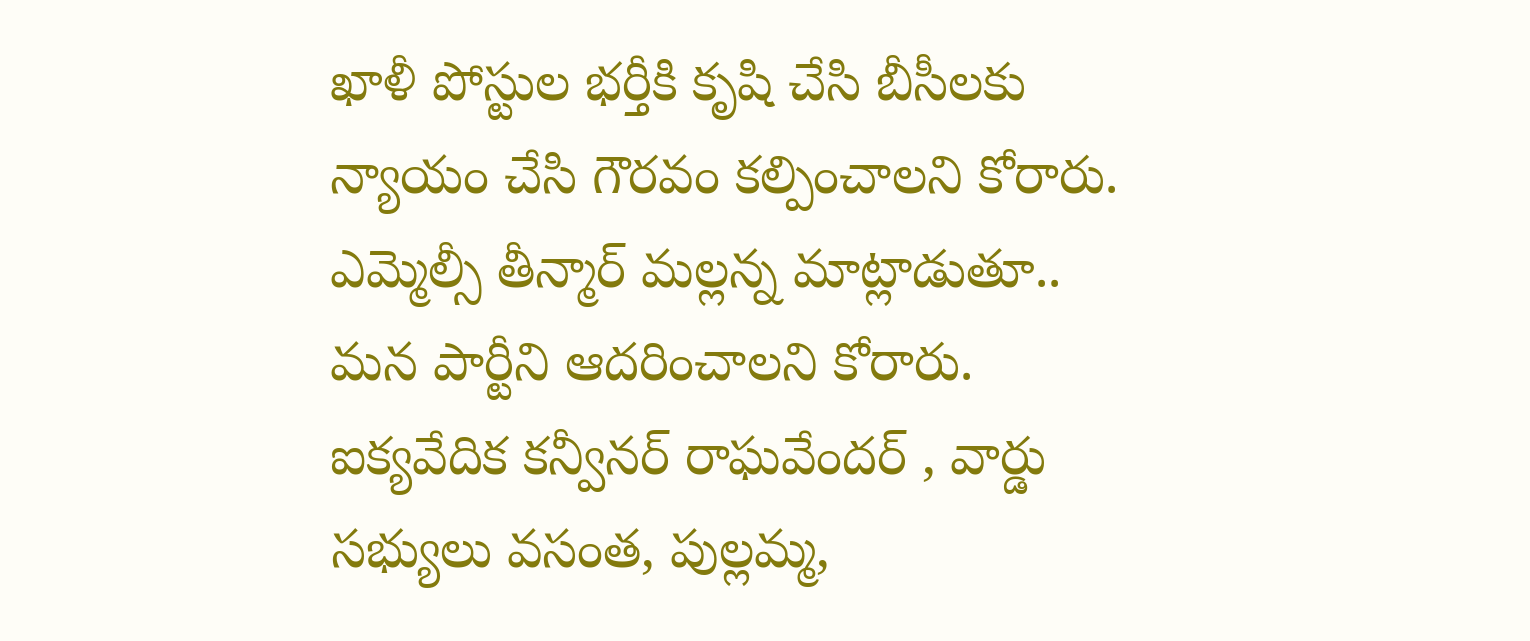ఖాళీ పోస్టుల భర్తీకి కృషి చేసి బీసీలకు న్యాయం చేసి గౌరవం కల్పించాలని కోరారు. ఎమ్మెల్సీ తీన్మార్ మల్లన్న మాట్లాడుతూ.. మన పార్టీని ఆదరించాలని కోరారు. ఐక్యవేదిక కన్వీనర్ రాఘవేందర్ , వార్డు సభ్యులు వసంత, పుల్లమ్మ,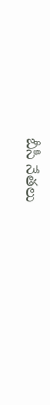బీసీ నేతలు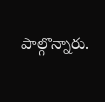పాల్గొన్నారు.